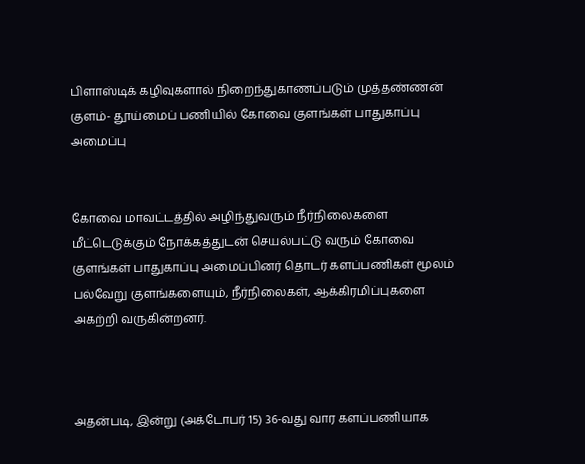பிளாஸ்டிக் கழிவுகளால் நிறைந்துகாணப்படும் முத்தண்ணன் குளம்- தூய்மைப் பணியில் கோவை குளங்கள் பாதுகாப்பு அமைப்பு


கோவை மாவட்டத்தில் அழிந்துவரும் நீர்நிலைகளை மீட்டெடுக்கும் நோக்கத்துடன் செயல்பட்டு வரும் கோவை குளங்கள் பாதுகாப்பு அமைப்பினர் தொடர் களப்பணிகள் மூலம் பல்வேறு குளங்களையும், நீர்நிலைகள், ஆக்கிரமிப்புகளை அகற்றி வருகின்றனர்.



அதன்படி, இன்று (அக்டோபர் 15) 36-வது வார களப்பணியாக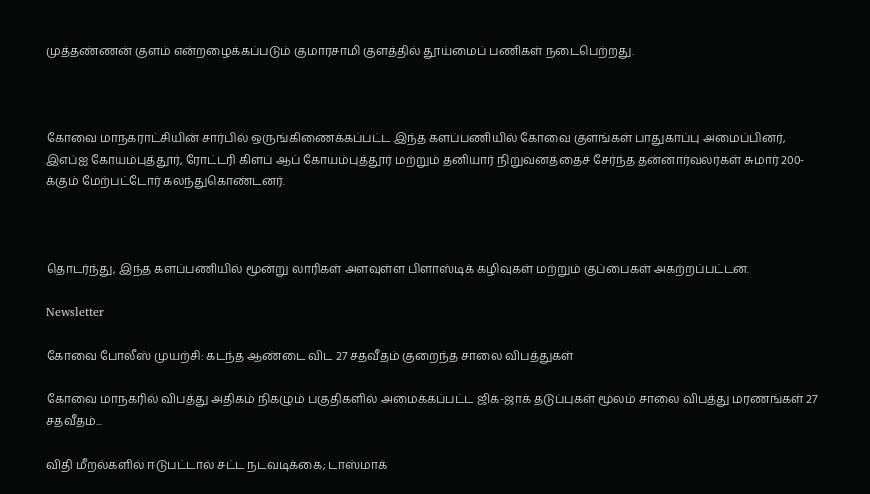முத்தண்ணன் குளம் என்றழைக்கப்படும் குமாரசாமி குளத்தில் தூய்மைப் பணிகள் நடைபெற்றது.



கோவை மாநகராட்சியின் சார்பில் ஒருங்கிணைக்கப்பட்ட இந்த களப்பணியில் கோவை குளங்கள் பாதுகாப்பு அமைப்பினர், இஎப்ஐ கோயம்புத்தூர், ரோட்டரி கிளப் ஆப் கோயம்புத்தூர் மற்றும் தனியார் நிறுவனத்தைச் சேர்ந்த தன்னார்வலர்கள் சுமார் 200-க்கும் மேற்பட்டோர் கலந்துகொண்டனர்.



தொடர்ந்து, இந்த களப்பணியில் மூன்று லாரிகள் அளவுள்ள பிளாஸ்டிக் கழிவுகள் மற்றும் குப்பைகள் அகற்றப்பட்டன.

Newsletter

கோவை போலீஸ் முயற்சி: கடந்த ஆண்டை விட 27 சதவீதம் குறைந்த சாலை விபத்துகள்

கோவை மாநகரில் விபத்து அதிகம் நிகழும் பகுதிகளில் அமைக்கப்பட்ட ஜிக்-ஜாக் தடுப்புகள் மூலம் சாலை விபத்து மரணங்கள் 27 சதவீதம்...

விதி மீறல்களில் ஈடுபட்டால் சட்ட நடவடிக்கை; டாஸ்மாக்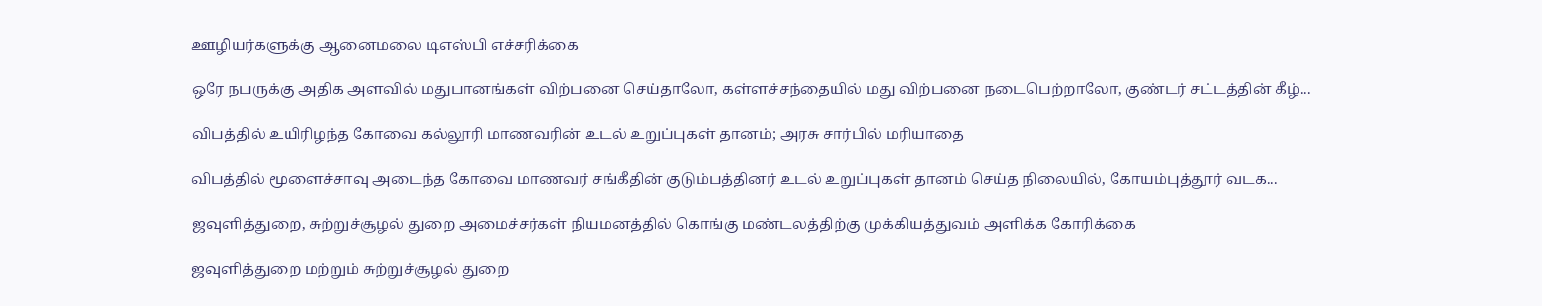ஊழியர்களுக்கு ஆனைமலை டிஎஸ்பி எச்சரிக்கை

ஒரே நபருக்கு அதிக அளவில் மதுபானங்கள் விற்பனை செய்தாலோ, கள்ளச்சந்தையில் மது விற்பனை நடைபெற்றாலோ, குண்டர் சட்டத்தின் கீழ்...

விபத்தில் உயிரிழந்த கோவை கல்லூரி மாணவரின் உடல் உறுப்புகள் தானம்; அரசு சார்பில் மரியாதை

விபத்தில் மூளைச்சாவு அடைந்த கோவை மாணவர் சங்கீதின் குடும்பத்தினர் உடல் உறுப்புகள் தானம் செய்த நிலையில், கோயம்புத்தூர் வடக...

ஜவுளித்துறை, சுற்றுச்சூழல் துறை அமைச்சர்கள் நியமனத்தில் கொங்கு மண்டலத்திற்கு முக்கியத்துவம் அளிக்க கோரிக்கை

ஜவுளித்துறை மற்றும் சுற்றுச்சூழல் துறை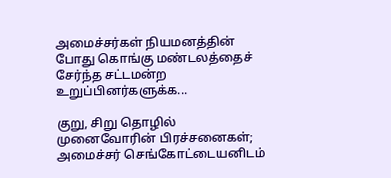அமைச்சர்கள் நியமனத்தின் போது கொங்கு மண்டலத்தைச் சேர்ந்த சட்டமன்ற உறுப்பினர்களுக்க...

குறு, சிறு தொழில் முனைவோரின் பிரச்சனைகள்; அமைச்சர் செங்கோட்டையனிடம்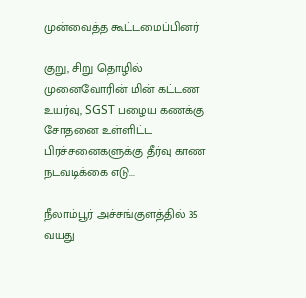முன்வைத்த கூட்டமைப்பினர்

குறு, சிறு தொழில் முனைவோரின் மின் கட்டண உயர்வு, SGST பழைய கணக்கு சோதனை உள்ளிட்ட பிரச்சனைகளுக்கு தீர்வு காண நடவடிக்கை எடு...

நீலாம்பூர் அச்சங்குளத்தில் 35 வயது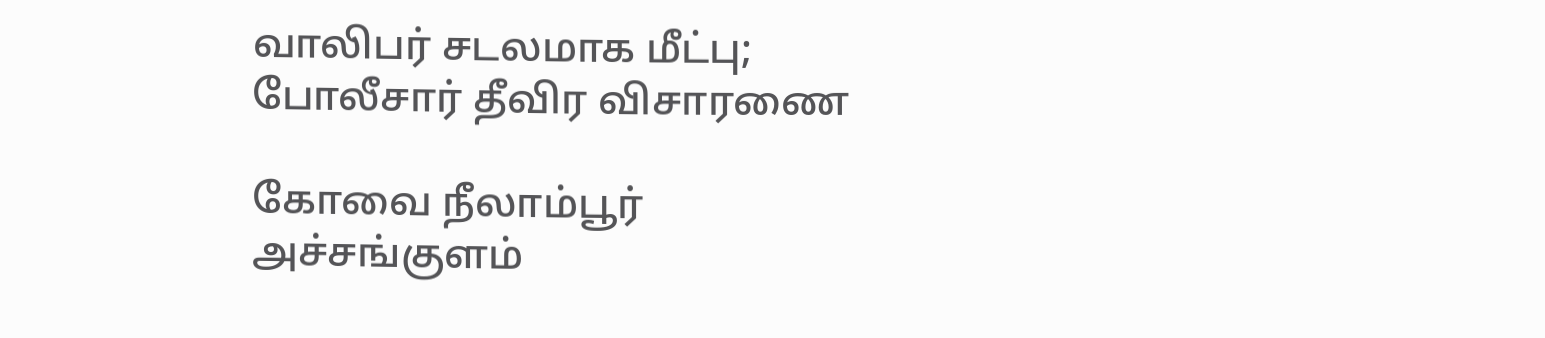வாலிபர் சடலமாக மீட்பு; போலீசார் தீவிர விசாரணை

கோவை நீலாம்பூர் அச்சங்குளம்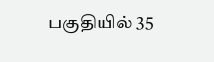பகுதியில் 35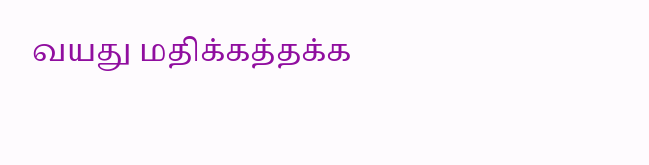வயது மதிக்கத்தக்க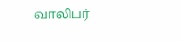வாலிபர்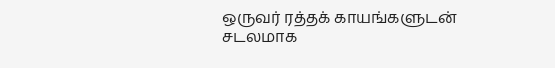ஒருவர் ரத்தக் காயங்களுடன் சடலமாக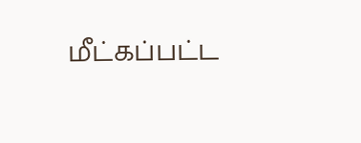மீட்கப்பட்ட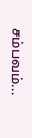சம்பவம்...